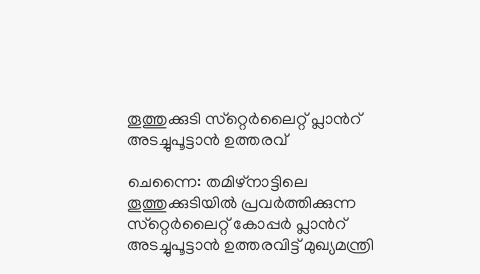തൂത്തുക്കുടി സ്‌റ്റെര്‍ലൈറ്റ് പ്ലാന്‍റ് അടച്ചുപൂട്ടാന്‍ ഉത്തരവ്

ചെന്നൈ: തമിഴ്‌നാട്ടിലെ തൂത്തുക്കുടിയില്‍ പ്രവര്‍ത്തിക്കുന്ന സ്‌റ്റെര്‍ലൈറ്റ് കോപ്പര്‍ പ്ലാന്‍റ് അടച്ചുപൂട്ടാന്‍ ഉത്തരവിട്ട് മുഖ്യമന്ത്രി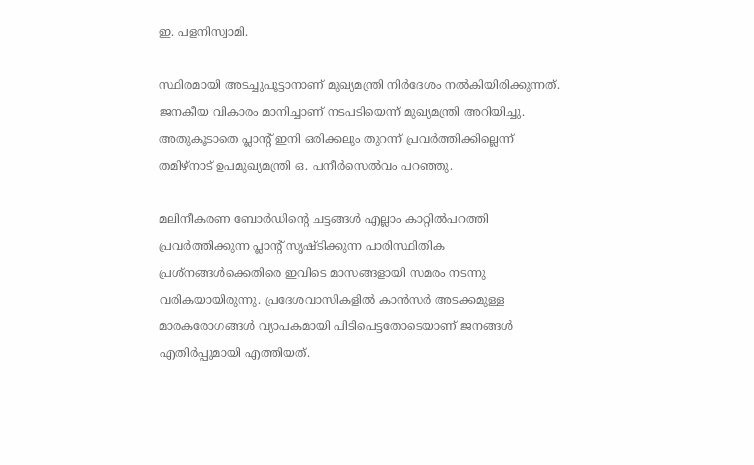ഇ. പളനിസ്വാമി.

സ്ഥിരമായി അടച്ചുപൂട്ടാനാണ് മുഖ്യമന്ത്രി നിര്‍ദേശം നല്‍കിയിരിക്കുന്നത്. ജനകീയ വികാരം മാനിച്ചാണ് നടപടിയെന്ന് മുഖ്യമന്ത്രി അറിയിച്ചു. അതുകൂടാതെ പ്ലാന്‍റ് ഇനി ഒരിക്കലും തുറന്ന് പ്രവര്‍ത്തിക്കില്ലെന്ന് തമിഴ്നാട് ഉപമുഖ്യമന്ത്രി ഒ. പനീര്‍സെല്‍വം പറഞ്ഞു.

മലിനീകരണ ബോര്‍ഡിന്‍റെ ചട്ടങ്ങള്‍ എല്ലാം കാറ്റില്‍പറത്തി പ്രവര്‍ത്തിക്കുന്ന പ്ലാന്‍റ് സൃഷ്ടിക്കുന്ന പാരിസ്ഥിതിക പ്രശ്‌നങ്ങള്‍ക്കെതിരെ ഇവിടെ മാസങ്ങളായി സമരം നടന്നു വരികയായിരുന്നു. പ്രദേശവാസികളില്‍ കാന്‍സര്‍ അടക്കമുള്ള മാരകരോഗങ്ങള്‍ വ്യാപകമായി പിടിപെട്ടതോടെയാണ് ജനങ്ങള്‍ എതിര്‍പ്പുമായി എത്തിയത്.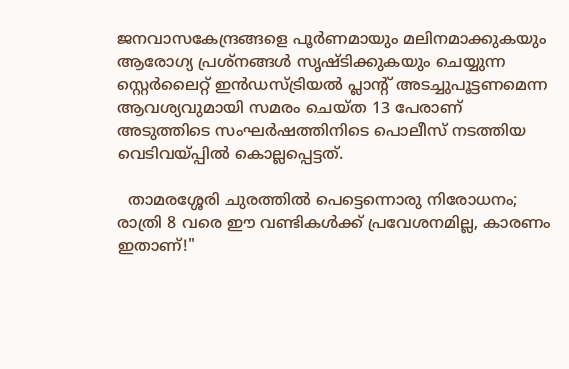ജനവാസകേന്ദ്രങ്ങളെ പൂര്‍ണമായും മലിനമാക്കുകയും ആരോഗ്യ പ്രശ്‌നങ്ങള്‍ സൃഷ്ടിക്കുകയും ചെയ്യുന്ന സ്റ്റെര്‍ലൈറ്റ് ഇന്‍ഡസ്ട്രിയല്‍ പ്ലാന്‍റ് അടച്ചുപൂട്ടണമെന്ന ആവശ്യവുമായി സമരം ചെയ്ത 13 പേരാണ് അടുത്തിടെ സംഘര്‍ഷത്തിനിടെ പൊലീസ് നടത്തിയ  വെടിവയ്പ്പില്‍ കൊല്ലപ്പെട്ടത്.

  താമരശ്ശേരി ചുരത്തിൽ പെട്ടെന്നൊരു നിരോധനം; രാത്രി 8 വരെ ഈ വണ്ടികൾക്ക് പ്രവേശനമില്ല, കാരണം ഇതാണ്!"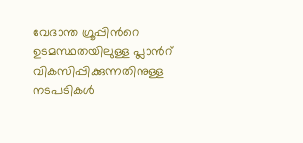വേദാന്ത ഗ്രൂപ്പിന്‍റെ ഉടമസ്ഥതയിലുള്ള പ്ലാന്‍റ് വികസിപ്പിക്കുന്നതിനുള്ള നടപടികള്‍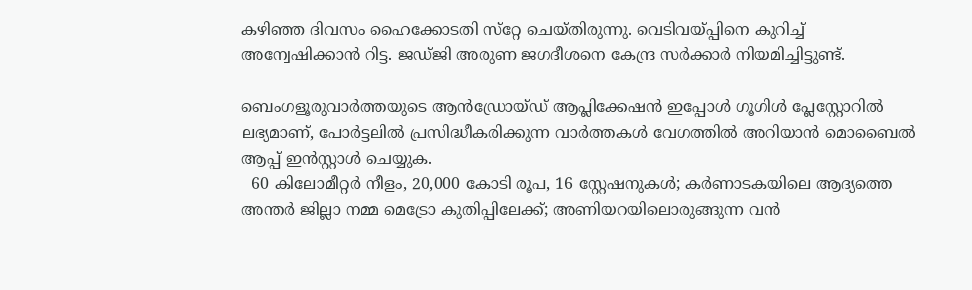കഴിഞ്ഞ ദിവസം ഹൈക്കോടതി സ്‌റ്റേ ചെയ്തിരുന്നു. വെടിവയ്പ്പിനെ കുറിച്ച്‌ അന്വേഷിക്കാന്‍ റിട്ട. ജഡ്ജി അരുണ ജഗദീശനെ കേന്ദ്ര സര്‍ക്കാര്‍ നിയമിച്ചിട്ടുണ്ട്.

ബെംഗളൂരുവാർത്തയുടെ ആൻഡ്രോയ്ഡ് ആപ്ലിക്കേഷൻ ഇപ്പോൾ ഗൂഗിൾ പ്ലേസ്റ്റോറിൽ ലഭ്യമാണ്, പോർട്ടലിൽ പ്രസിദ്ധീകരിക്കുന്ന വാർത്തകൾ വേഗത്തിൽ അറിയാൻ മൊബൈൽ ആപ്പ് ഇൻസ്റ്റാൾ ചെയ്യുക.
  60 കിലോമീറ്റർ നീളം, 20,000 കോടി രൂപ, 16 സ്റ്റേഷനുകൾ; കർണാടകയിലെ ആദ്യത്തെ അന്തർ ജില്ലാ നമ്മ മെട്രോ കുതിപ്പിലേക്ക്; അണിയറയിലൊരുങ്ങുന്ന വൻ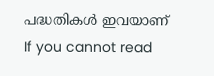പദ്ധതികൾ ഇവയാണ്
If you cannot read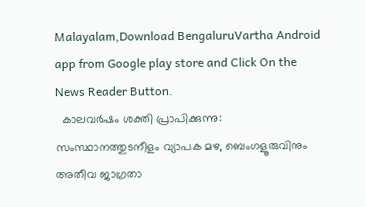Malayalam,Download BengaluruVartha Android app from Google play store and Click On the News Reader Button.
  കാലവർഷം ശക്തി പ്രാപിക്കുന്നു: സംസ്ഥാനത്തുടനീളം വ്യാപക മഴ, ബെംഗളൂരുവിനും അതീവ ജാഗ്രതാ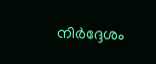നിർദ്ദേശം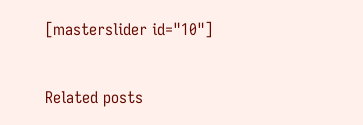[masterslider id="10"]

Related posts